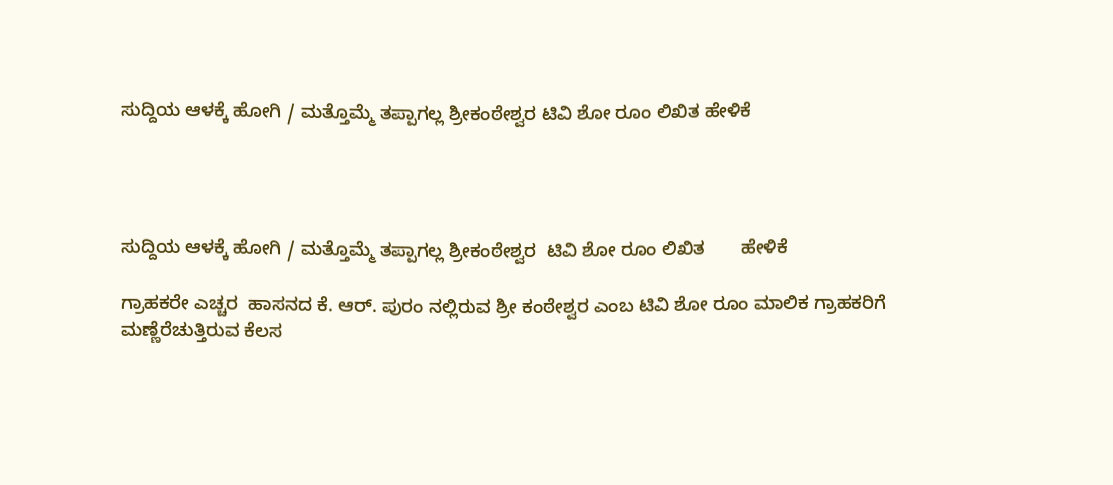ಸುದ್ದಿಯ ಆಳಕ್ಕೆ ಹೋಗಿ / ಮತ್ತೊಮ್ಮೆ ತಪ್ಪಾಗಲ್ಲ ಶ್ರೀಕಂಠೇಶ್ವರ ಟಿವಿ ಶೋ ರೂಂ ಲಿಖಿತ ಹೇಳಿಕೆ




ಸುದ್ದಿಯ ಆಳಕ್ಕೆ ಹೋಗಿ / ಮತ್ತೊಮ್ಮೆ ತಪ್ಪಾಗಲ್ಲ ಶ್ರೀಕಂಠೇಶ್ವರ  ಟಿವಿ ಶೋ ರೂಂ ಲಿಖಿತ       ಹೇಳಿಕೆ

ಗ್ರಾಹಕರೇ ಎಚ್ಚರ  ಹಾಸನದ ಕೆ. ಆರ್. ಪುರಂ ನಲ್ಲಿರುವ ಶ್ರೀ ಕಂಠೇಶ್ವರ ಎಂಬ ಟಿವಿ ಶೋ ರೂಂ ಮಾಲಿಕ ಗ್ರಾಹಕರಿಗೆ ಮಣ್ಣೆರೆಚುತ್ತಿರುವ ಕೆಲಸ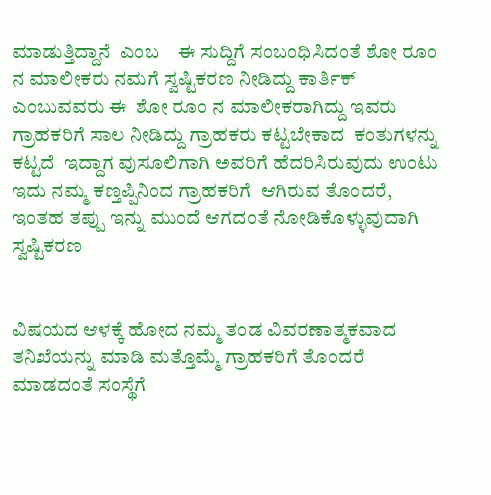ಮಾಡುತ್ತಿದ್ದಾನೆ  ಎಂಬ    ಈ ಸುದ್ದಿಗೆ ಸಂಬಂಧಿಸಿದಂತೆ ಶೋ ರೂಂ ನ ಮಾಲೀಕರು ನಮಗೆ ಸ್ವಷ್ಟಿಕರಣ ನೀಡಿದ್ದು ಕಾರ್ತಿಕ್ ಎಂಬುವವರು ಈ  ಶೋ ರೂಂ ನ ಮಾಲೀಕರಾಗಿದ್ದು ಇವರು ಗ್ರಾಹಕರಿಗೆ ಸಾಲ ನೀಡಿದ್ದು ಗ್ರಾಹಕರು ಕಟ್ಟಬೇಕಾದ  ಕಂತುಗಳನ್ನು ಕಟ್ಟದೆ  ಇದ್ದಾಗ ವುಸೂಲಿಗಾಗಿ ಅವರಿಗೆ ಹೆದರಿಸಿರುವುದು ಉಂಟು ಇದು ನಮ್ಮ ಕಣ್ತಪ್ಪಿನಿಂದ ಗ್ರಾಹಕರಿಗೆ  ಆಗಿರುವ ತೊಂದರೆ, ಇಂತಹ ತಪ್ಪು ಇನ್ನು ಮುಂದೆ ಆಗದಂತೆ ನೋಡಿಕೊಳ್ಳುವುದಾಗಿ ಸ್ವಷ್ಟಿಕರಣ


ವಿಷಯದ ಆಳಕ್ಕೆ ಹೋದ ನಮ್ಮ ತಂಡ ವಿವರಣಾತ್ಮಕವಾದ ತನಿಖೆಯನ್ನು ಮಾಡಿ ಮತ್ತೊಮ್ಮೆ ಗ್ರಾಹಕರಿಗೆ ತೊಂದರೆ ಮಾಡದಂತೆ ಸಂಸ್ಥೆಗೆ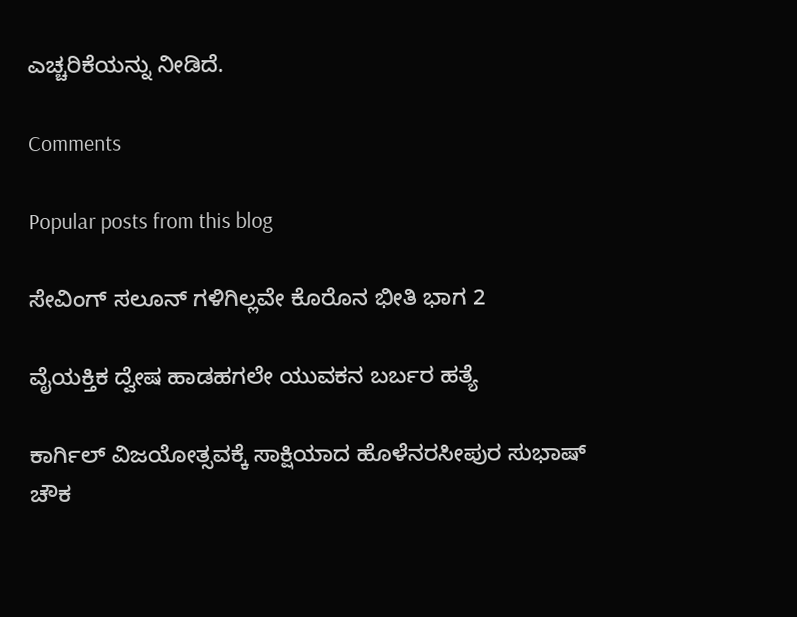ಎಚ್ಚರಿಕೆಯನ್ನು ನೀಡಿದೆ.

Comments

Popular posts from this blog

ಸೇವಿಂಗ್ ಸಲೂನ್ ಗಳಿಗಿಲ್ಲವೇ ಕೊರೊನ ಭೀತಿ ಭಾಗ 2

ವೈಯಕ್ತಿಕ ದ್ವೇಷ ಹಾಡಹಗಲೇ ಯುವಕನ ಬರ್ಬರ ಹತ್ಯೆ

ಕಾರ್ಗಿಲ್ ವಿಜಯೋತ್ಸವಕ್ಕೆ ಸಾಕ್ಷಿಯಾದ ಹೊಳೆನರಸೀಪುರ ಸುಭಾಷ್ ಚೌಕ